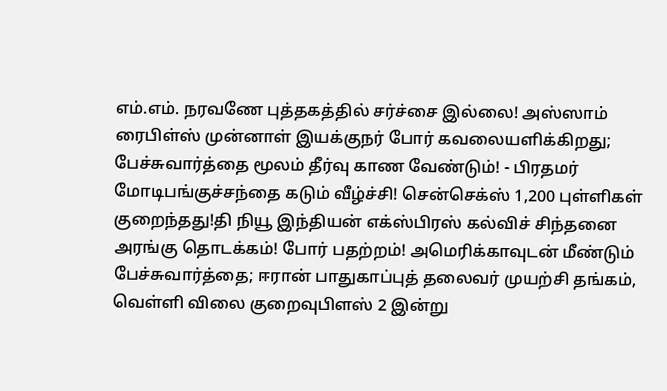எம்.எம். நரவணே புத்தகத்தில் சர்ச்சை இல்லை! அஸ்ஸாம் ரைபிள்ஸ் முன்னாள் இயக்குநர் போர் கவலையளிக்கிறது; பேச்சுவார்த்தை மூலம் தீர்வு காண வேண்டும்! - பிரதமர் மோடிபங்குச்சந்தை கடும் வீழ்ச்சி! சென்செக்ஸ் 1,200 புள்ளிகள் குறைந்தது!தி நியூ இந்தியன் எக்ஸ்பிரஸ் கல்விச் சிந்தனை அரங்கு தொடக்கம்! போர் பதற்றம்! அமெரிக்காவுடன் மீண்டும் பேச்சுவார்த்தை; ஈரான் பாதுகாப்புத் தலைவர் முயற்சி தங்கம், வெள்ளி விலை குறைவுபிளஸ் 2 இன்று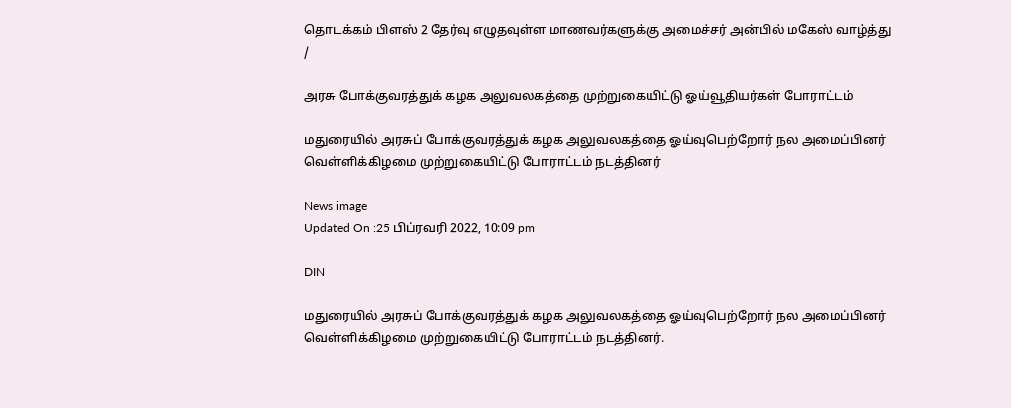தொடக்கம் பிளஸ் 2 தேர்வு எழுதவுள்ள மாணவர்களுக்கு அமைச்சர் அன்பில் மகேஸ் வாழ்த்து
/

அரசு போக்குவரத்துக் கழக அலுவலகத்தை முற்றுகையிட்டு ஓய்வூதியர்கள் போராட்டம்

மதுரையில் அரசுப் போக்குவரத்துக் கழக அலுவலகத்தை ஓய்வுபெற்றோர் நல அமைப்பினர் வெள்ளிக்கிழமை முற்றுகையிட்டு போராட்டம் நடத்தினர்

News image
Updated On :25 பிப்ரவரி 2022, 10:09 pm

DIN

மதுரையில் அரசுப் போக்குவரத்துக் கழக அலுவலகத்தை ஓய்வுபெற்றோர் நல அமைப்பினர் வெள்ளிக்கிழமை முற்றுகையிட்டு போராட்டம் நடத்தினர்.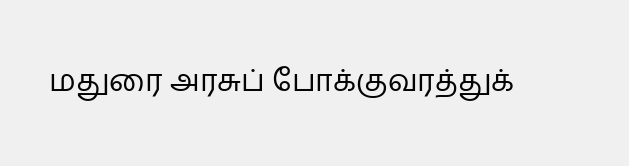மதுரை அரசுப் போக்குவரத்துக்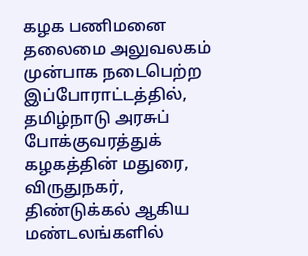கழக பணிமனை தலைமை அலுவலகம் முன்பாக நடைபெற்ற இப்போராட்டத்தில், தமிழ்நாடு அரசுப் போக்குவரத்துக் கழகத்தின் மதுரை, விருதுநகர், திண்டுக்கல் ஆகிய மண்டலங்களில்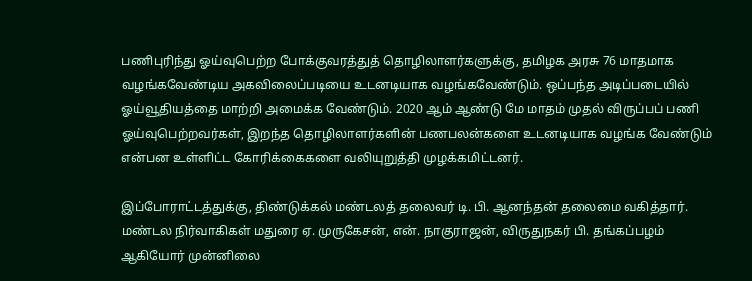பணிபுரிந்து ஓய்வுபெற்ற போக்குவரத்துத் தொழிலாளர்களுக்கு, தமிழக அரசு 76 மாதமாக வழங்கவேண்டிய அகவிலைப்படியை உடனடியாக வழங்கவேண்டும். ஒப்பந்த அடிப்படையில் ஓய்வூதியத்தை மாற்றி அமைக்க வேண்டும். 2020 ஆம் ஆண்டு மே மாதம் முதல் விருப்பப் பணி ஓய்வுபெற்றவர்கள், இறந்த தொழிலாளர்களின் பணபலன்களை உடனடியாக வழங்க வேண்டும் என்பன உள்ளிட்ட கோரிக்கைகளை வலியுறுத்தி முழக்கமிட்டனர்.

இப்போராட்டத்துக்கு, திண்டுக்கல் மண்டலத் தலைவர் டி. பி. ஆனந்தன் தலைமை வகித்தார். மண்டல நிர்வாகிகள் மதுரை ஏ. முருகேசன், என். நாகுராஜன், விருதுநகர் பி. தங்கப்பழம் ஆகியோர் முன்னிலை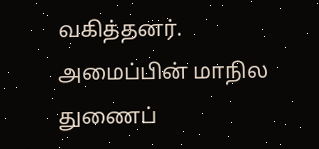வகித்தனர். அமைப்பின் மாநில துணைப்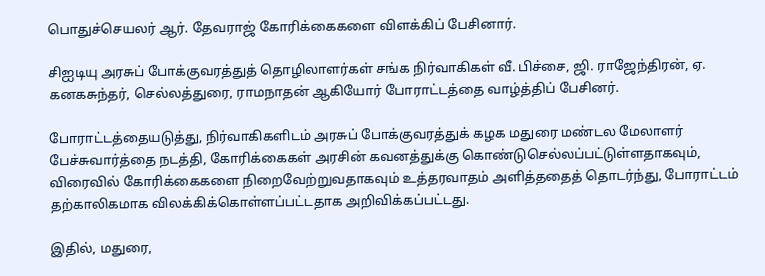பொதுச்செயலர் ஆர். தேவராஜ் கோரிக்கைகளை விளக்கிப் பேசினார்.

சிஐடியு அரசுப் போக்குவரத்துத் தொழிலாளர்கள் சங்க நிர்வாகிகள் வீ. பிச்சை, ஜி. ராஜேந்திரன், ஏ. கனகசுந்தர், செல்லத்துரை, ராமநாதன் ஆகியோர் போராட்டத்தை வாழ்த்திப் பேசினர்.

போராட்டத்தையடுத்து, நிர்வாகிகளிடம் அரசுப் போக்குவரத்துக் கழக மதுரை மண்டல மேலாளர் பேச்சுவார்த்தை நடத்தி, கோரிக்கைகள் அரசின் கவனத்துக்கு கொண்டுசெல்லப்பட்டுள்ளதாகவும், விரைவில் கோரிக்கைகளை நிறைவேற்றுவதாகவும் உத்தரவாதம் அளித்ததைத் தொடர்ந்து, போராட்டம் தற்காலிகமாக விலக்கிக்கொள்ளப்பட்டதாக அறிவிக்கப்பட்டது.

இதில், மதுரை,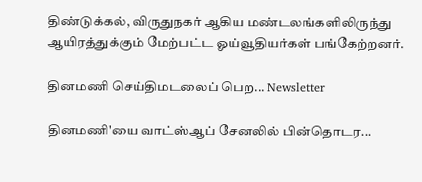திண்டுக்கல், விருதுநகர் ஆகிய மண்டலங்களிலிருந்து ஆயிரத்துக்கும் மேற்பட்ட ஓய்வூதியர்கள் பங்கேற்றனர்.

தினமணி செய்திமடலைப் பெற... Newsletter

தினமணி'யை வாட்ஸ்ஆப் சேனலில் பின்தொடர...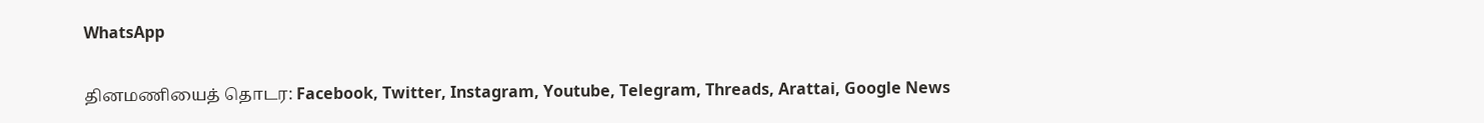WhatsApp

தினமணியைத் தொடர: Facebook, Twitter, Instagram, Youtube, Telegram, Threads, Arattai, Google News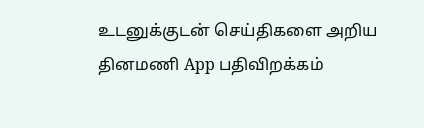உடனுக்குடன் செய்திகளை அறிய தினமணி App பதிவிறக்கம்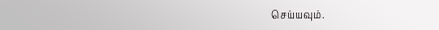செய்யவும்.